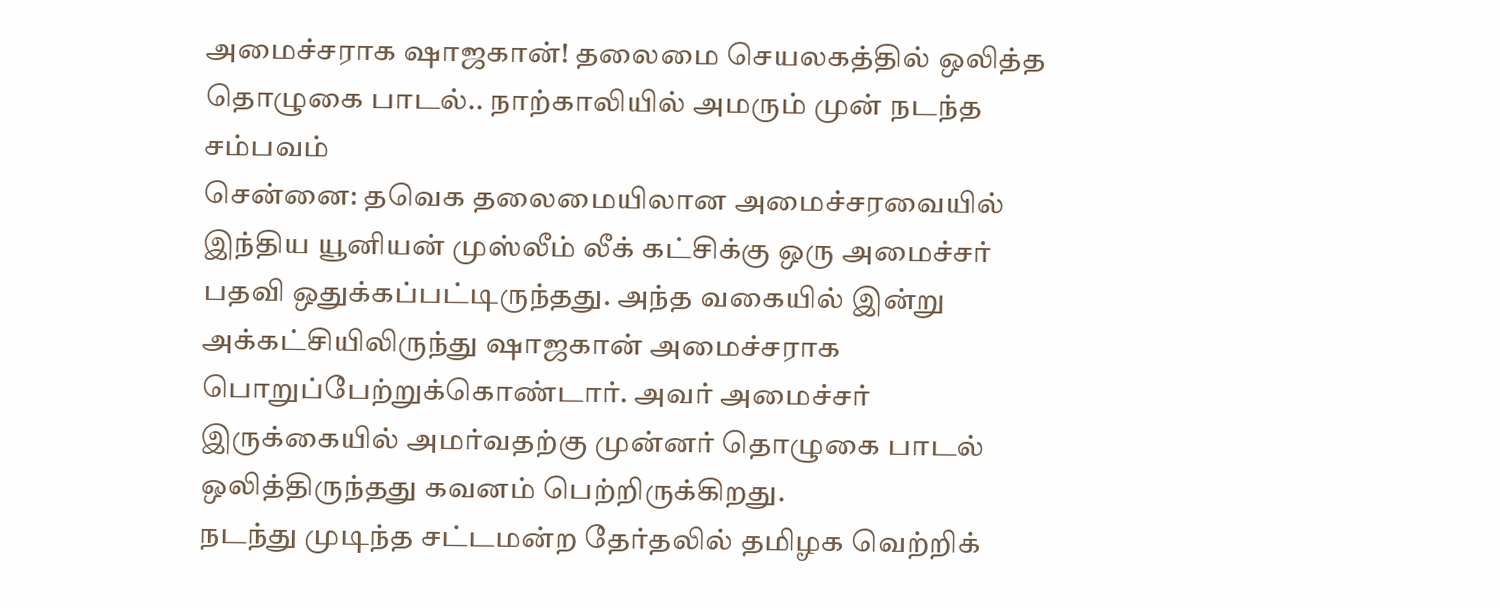அமைச்சராக ஷாஜகான்! தலைமை செயலகத்தில் ஒலித்த தொழுகை பாடல்.. நாற்காலியில் அமரும் முன் நடந்த சம்பவம்
சென்னை: தவெக தலைமையிலான அமைச்சரவையில் இந்திய யூனியன் முஸ்லீம் லீக் கட்சிக்கு ஒரு அமைச்சர் பதவி ஒதுக்கப்பட்டிருந்தது. அந்த வகையில் இன்று அக்கட்சியிலிருந்து ஷாஜகான் அமைச்சராக பொறுப்பேற்றுக்கொண்டார். அவர் அமைச்சர் இருக்கையில் அமர்வதற்கு முன்னர் தொழுகை பாடல் ஒலித்திருந்தது கவனம் பெற்றிருக்கிறது.
நடந்து முடிந்த சட்டமன்ற தேர்தலில் தமிழக வெற்றிக்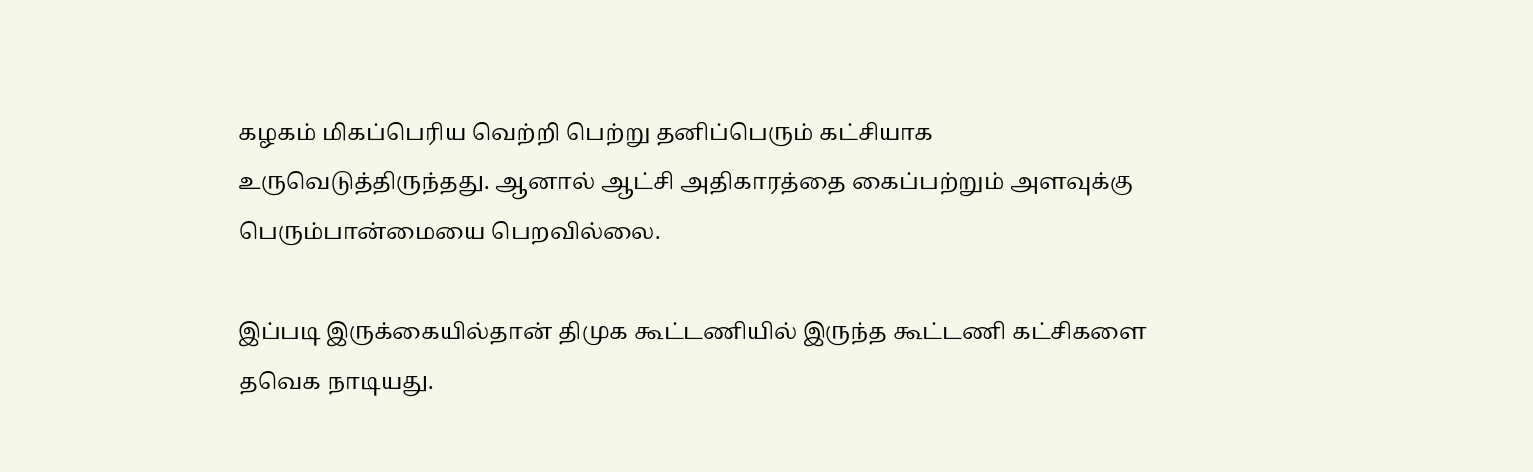கழகம் மிகப்பெரிய வெற்றி பெற்று தனிப்பெரும் கட்சியாக உருவெடுத்திருந்தது. ஆனால் ஆட்சி அதிகாரத்தை கைப்பற்றும் அளவுக்கு பெரும்பான்மையை பெறவில்லை.

இப்படி இருக்கையில்தான் திமுக கூட்டணியில் இருந்த கூட்டணி கட்சிகளை தவெக நாடியது.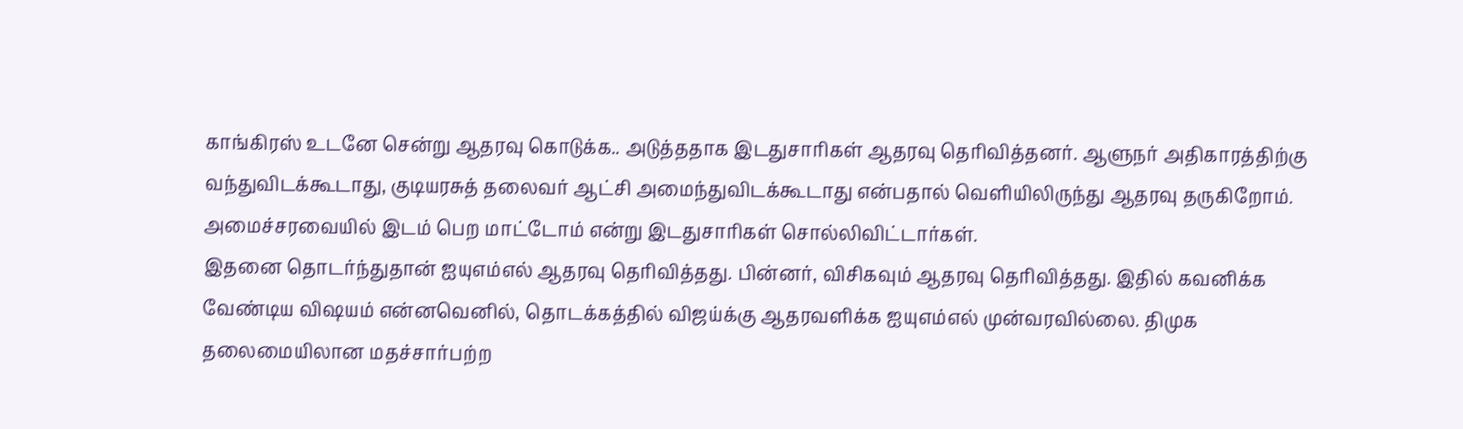காங்கிரஸ் உடனே சென்று ஆதரவு கொடுக்க.. அடுத்ததாக இடதுசாரிகள் ஆதரவு தெரிவித்தனர். ஆளுநர் அதிகாரத்திற்கு வந்துவிடக்கூடாது, குடியரசுத் தலைவர் ஆட்சி அமைந்துவிடக்கூடாது என்பதால் வெளியிலிருந்து ஆதரவு தருகிறோம். அமைச்சரவையில் இடம் பெற மாட்டோம் என்று இடதுசாரிகள் சொல்லிவிட்டார்கள்.
இதனை தொடர்ந்துதான் ஐயுஎம்எல் ஆதரவு தெரிவித்தது. பின்னர், விசிகவும் ஆதரவு தெரிவித்தது. இதில் கவனிக்க வேண்டிய விஷயம் என்னவெனில், தொடக்கத்தில் விஜய்க்கு ஆதரவளிக்க ஐயுஎம்எல் முன்வரவில்லை. திமுக தலைமையிலான மதச்சார்பற்ற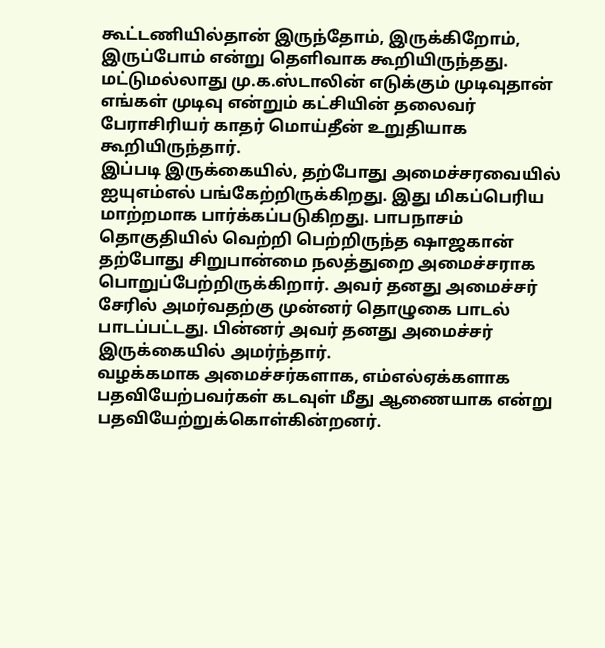கூட்டணியில்தான் இருந்தோம், இருக்கிறோம், இருப்போம் என்று தெளிவாக கூறியிருந்தது. மட்டுமல்லாது மு.க.ஸ்டாலின் எடுக்கும் முடிவுதான் எங்கள் முடிவு என்றும் கட்சியின் தலைவர் பேராசிரியர் காதர் மொய்தீன் உறுதியாக கூறியிருந்தார்.
இப்படி இருக்கையில், தற்போது அமைச்சரவையில் ஐயுஎம்எல் பங்கேற்றிருக்கிறது. இது மிகப்பெரிய மாற்றமாக பார்க்கப்படுகிறது. பாபநாசம் தொகுதியில் வெற்றி பெற்றிருந்த ஷாஜகான் தற்போது சிறுபான்மை நலத்துறை அமைச்சராக பொறுப்பேற்றிருக்கிறார். அவர் தனது அமைச்சர் சேரில் அமர்வதற்கு முன்னர் தொழுகை பாடல் பாடப்பட்டது. பின்னர் அவர் தனது அமைச்சர் இருக்கையில் அமர்ந்தார்.
வழக்கமாக அமைச்சர்களாக, எம்எல்ஏக்களாக பதவியேற்பவர்கள் கடவுள் மீது ஆணையாக என்று பதவியேற்றுக்கொள்கின்றனர்.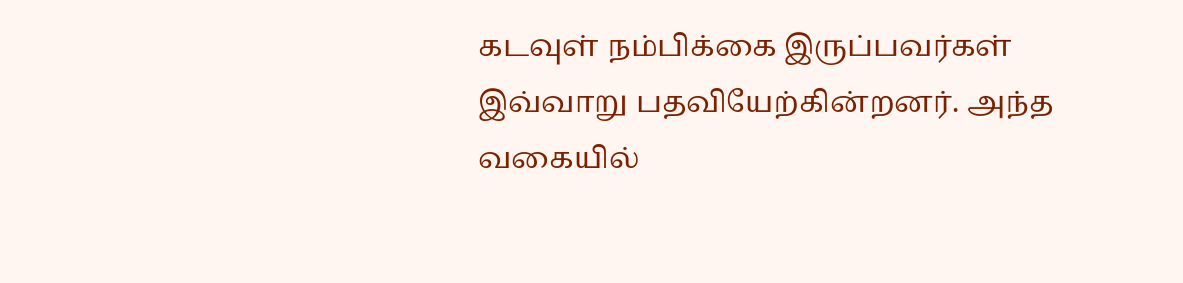கடவுள் நம்பிக்கை இருப்பவர்கள் இவ்வாறு பதவியேற்கின்றனர். அந்த வகையில்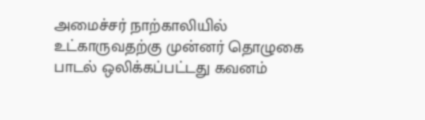அமைச்சர் நாற்காலியில் உட்காருவதற்கு முன்னர் தொழுகை பாடல் ஒலிக்கப்பட்டது கவனம்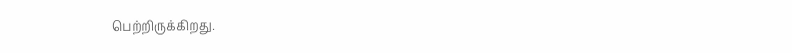பெற்றிருக்கிறது.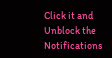Click it and Unblock the Notifications